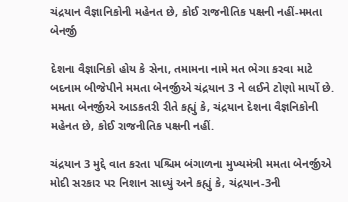ચંદ્રયાન વૈજ્ઞાનિકોની મહેનત છે, કોઈ રાજનીતિક પક્ષની નહીં-મમતા બેનર્જી

દેશના વૈજ્ઞાનિકો હોય કે સેના, તમામના નામે મત ભેગા કરવા માટે બદનામ બીજેપીને મમતા બેનર્જીએ ચંદ્રયાન 3 ને લઈને ટોણો માર્યો છે. મમતા બેનર્જીએ આડકતરી રીતે કહ્યું કે, ચંદ્રયાન દેશના વૈજ્ઞનિકોની મહેનત છે, કોઈ રાજનીતિક પક્ષની નહીં.

ચંદ્રયાન 3 મુદ્દે વાત કરતા પશ્ચિમ બંગાળના મુખ્યમંત્રી મમતા બેનર્જીએ મોદી સરકાર પર નિશાન સાધ્યું અને કહ્યું કે, ચંદ્રયાન-3ની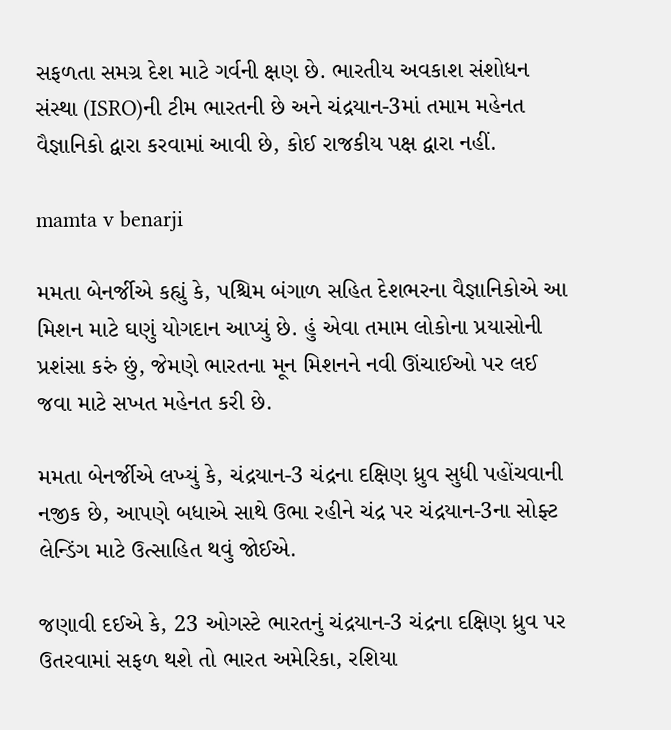સફળતા સમગ્ર દેશ માટે ગર્વની ક્ષણ છે. ભારતીય અવકાશ સંશોધન સંસ્થા (ISRO)ની ટીમ ભારતની છે અને ચંદ્રયાન-3માં તમામ મહેનત વૈજ્ઞાનિકો દ્વારા કરવામાં આવી છે, કોઈ રાજકીય પક્ષ દ્વારા નહીં.

mamta v benarji

મમતા બેનર્જીએ કહ્યું કે, પશ્ચિમ બંગાળ સહિત દેશભરના વૈજ્ઞાનિકોએ આ મિશન માટે ઘણું યોગદાન આપ્યું છે. હું એવા તમામ લોકોના પ્રયાસોની પ્રશંસા કરું છું, જેમણે ભારતના મૂન મિશનને નવી ઊંચાઈઓ પર લઈ જવા માટે સખત મહેનત કરી છે.

મમતા બેનર્જીએ લખ્યું કે, ચંદ્રયાન-3 ચંદ્રના દક્ષિણ ધ્રુવ સુધી પહોંચવાની નજીક છે, આપણે બધાએ સાથે ઉભા રહીને ચંદ્ર પર ચંદ્રયાન-3ના સોફ્ટ લેન્ડિંગ માટે ઉત્સાહિત થવું જોઈએ.

જણાવી દઈએ કે, 23 ઓગસ્ટે ભારતનું ચંદ્રયાન-3 ચંદ્રના દક્ષિણ ધ્રુવ પર ઉતરવામાં સફળ થશે તો ભારત અમેરિકા, રશિયા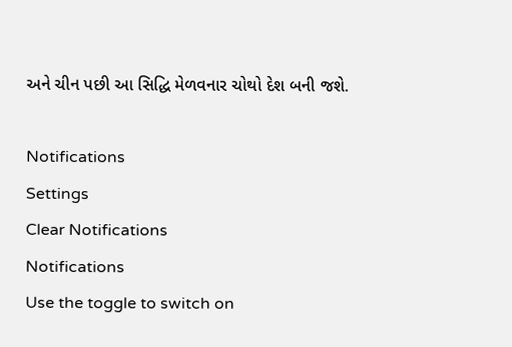અને ચીન પછી આ સિદ્ધિ મેળવનાર ચોથો દેશ બની જશે.

Notifications
Settings
Clear Notifications
Notifications
Use the toggle to switch on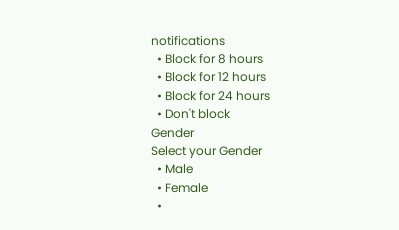notifications
  • Block for 8 hours
  • Block for 12 hours
  • Block for 24 hours
  • Don't block
Gender
Select your Gender
  • Male
  • Female
  •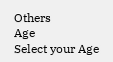Others
Age
Select your Age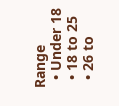Range
  • Under 18
  • 18 to 25
  • 26 to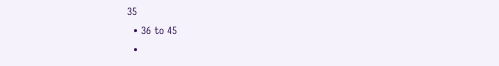35
  • 36 to 45
  •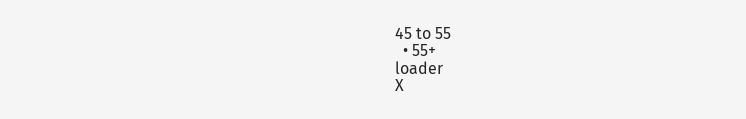45 to 55
  • 55+
loader
X